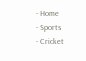- Home
- Sports
- Cricket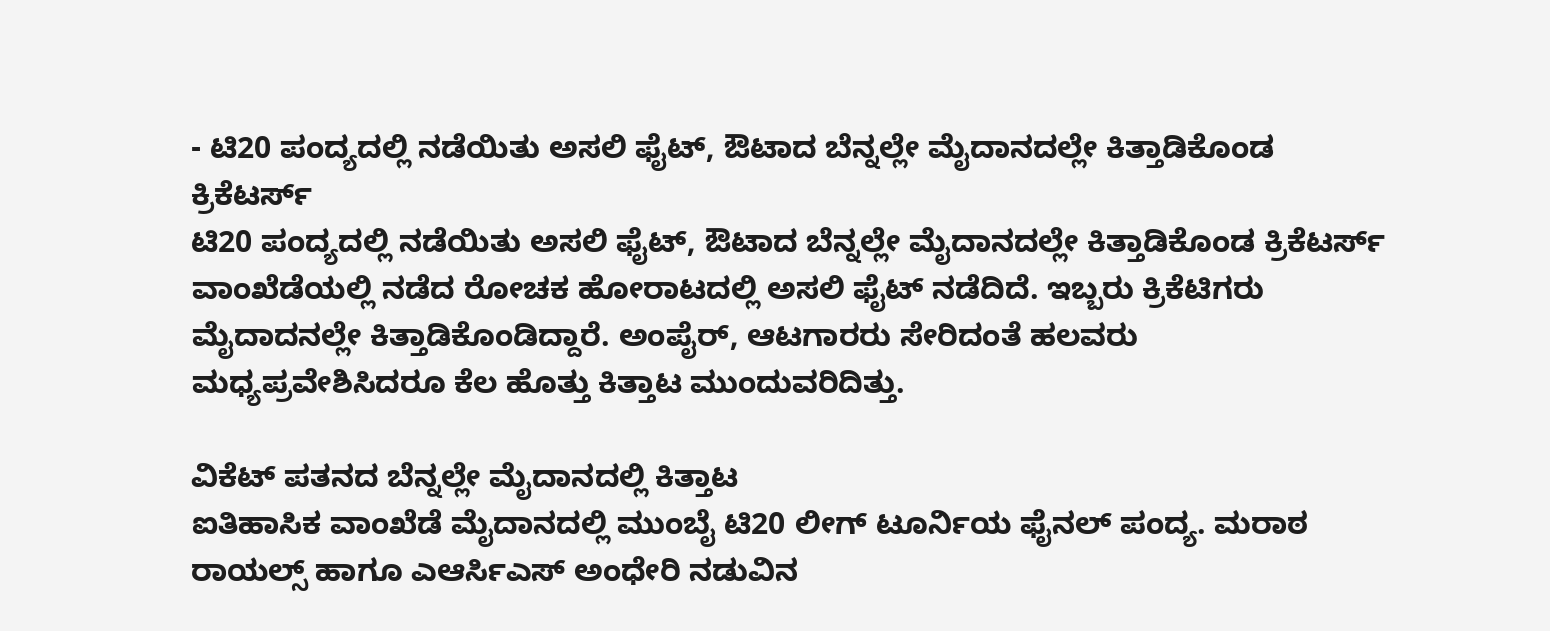- ಟಿ20 ಪಂದ್ಯದಲ್ಲಿ ನಡೆಯಿತು ಅಸಲಿ ಫೈಟ್, ಔಟಾದ ಬೆನ್ನಲ್ಲೇ ಮೈದಾನದಲ್ಲೇ ಕಿತ್ತಾಡಿಕೊಂಡ ಕ್ರಿಕೆಟರ್ಸ್
ಟಿ20 ಪಂದ್ಯದಲ್ಲಿ ನಡೆಯಿತು ಅಸಲಿ ಫೈಟ್, ಔಟಾದ ಬೆನ್ನಲ್ಲೇ ಮೈದಾನದಲ್ಲೇ ಕಿತ್ತಾಡಿಕೊಂಡ ಕ್ರಿಕೆಟರ್ಸ್
ವಾಂಖೆಡೆಯಲ್ಲಿ ನಡೆದ ರೋಚಕ ಹೋರಾಟದಲ್ಲಿ ಅಸಲಿ ಫೈಟ್ ನಡೆದಿದೆ. ಇಬ್ಬರು ಕ್ರಿಕೆಟಿಗರು ಮೈದಾದನಲ್ಲೇ ಕಿತ್ತಾಡಿಕೊಂಡಿದ್ದಾರೆ. ಅಂಪೈರ್, ಆಟಗಾರರು ಸೇರಿದಂತೆ ಹಲವರು ಮಧ್ಯಪ್ರವೇಶಿಸಿದರೂ ಕೆಲ ಹೊತ್ತು ಕಿತ್ತಾಟ ಮುಂದುವರಿದಿತ್ತು.

ವಿಕೆಟ್ ಪತನದ ಬೆನ್ನಲ್ಲೇ ಮೈದಾನದಲ್ಲಿ ಕಿತ್ತಾಟ
ಐತಿಹಾಸಿಕ ವಾಂಖೆಡೆ ಮೈದಾನದಲ್ಲಿ ಮುಂಬೈ ಟಿ20 ಲೀಗ್ ಟೂರ್ನಿಯ ಫೈನಲ್ ಪಂದ್ಯ. ಮರಾಠ ರಾಯಲ್ಸ್ ಹಾಗೂ ಎಆರ್ಸಿಎಸ್ ಅಂಧೇರಿ ನಡುವಿನ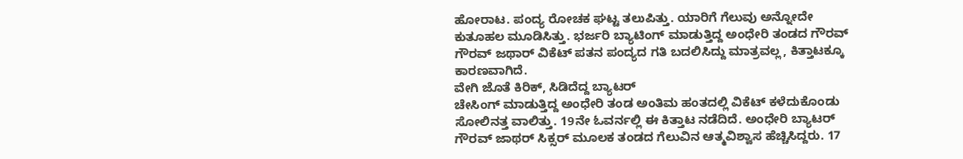ಹೋರಾಟ. ಪಂದ್ಯ ರೋಚಕ ಘಟ್ಟ ತಲುಪಿತ್ತು. ಯಾರಿಗೆ ಗೆಲುವು ಅನ್ನೋದೇ ಕುತೂಹಲ ಮೂಡಿಸಿತ್ತು. ಭರ್ಜರಿ ಬ್ಯಾಟಿಂಗ್ ಮಾಡುತ್ತಿದ್ದ ಅಂಧೇರಿ ತಂಡದ ಗೌರವ್ ಗೌರವ್ ಜಥಾರ್ ವಿಕೆಟ್ ಪತನ ಪಂದ್ಯದ ಗತಿ ಬದಲಿಸಿದ್ದು ಮಾತ್ರವಲ್ಲ, ಕಿತ್ತಾಟಕ್ಕೂ ಕಾರಣವಾಗಿದೆ.
ವೇಗಿ ಜೊತೆ ಕಿರಿಕ್, ಸಿಡಿದೆದ್ದ ಬ್ಯಾಟರ್
ಚೇಸಿಂಗ್ ಮಾಡುತ್ತಿದ್ದ ಅಂಧೇರಿ ತಂಡ ಅಂತಿಮ ಹಂತದಲ್ಲಿ ವಿಕೆಟ್ ಕಳೆದುಕೊಂಡು ಸೋಲಿನತ್ತ ವಾಲಿತ್ತು. 19ನೇ ಓವರ್ನಲ್ಲಿ ಈ ಕಿತ್ತಾಟ ನಡೆದಿದೆ. ಅಂಧೇರಿ ಬ್ಯಾಟರ್ ಗೌರವ್ ಜಾಥರ್ ಸಿಕ್ಸರ್ ಮೂಲಕ ತಂಡದ ಗೆಲುವಿನ ಆತ್ಮವಿಶ್ವಾಸ ಹೆಚ್ಚಿಸಿದ್ದರು. 17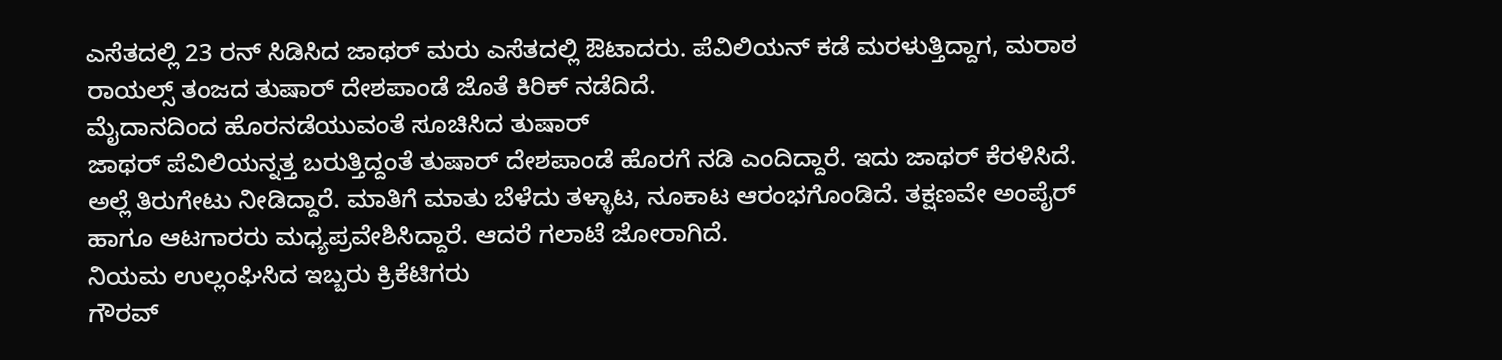ಎಸೆತದಲ್ಲಿ 23 ರನ್ ಸಿಡಿಸಿದ ಜಾಥರ್ ಮರು ಎಸೆತದಲ್ಲಿ ಔಟಾದರು. ಪೆವಿಲಿಯನ್ ಕಡೆ ಮರಳುತ್ತಿದ್ದಾಗ, ಮರಾಠ ರಾಯಲ್ಸ್ ತಂಜದ ತುಷಾರ್ ದೇಶಪಾಂಡೆ ಜೊತೆ ಕಿರಿಕ್ ನಡೆದಿದೆ.
ಮೈದಾನದಿಂದ ಹೊರನಡೆಯುವಂತೆ ಸೂಚಿಸಿದ ತುಷಾರ್
ಜಾಥರ್ ಪೆವಿಲಿಯನ್ನತ್ತ ಬರುತ್ತಿದ್ದಂತೆ ತುಷಾರ್ ದೇಶಪಾಂಡೆ ಹೊರಗೆ ನಡಿ ಎಂದಿದ್ದಾರೆ. ಇದು ಜಾಥರ್ ಕೆರಳಿಸಿದೆ. ಅಲ್ಲೆ ತಿರುಗೇಟು ನೀಡಿದ್ದಾರೆ. ಮಾತಿಗೆ ಮಾತು ಬೆಳೆದು ತಳ್ಳಾಟ, ನೂಕಾಟ ಆರಂಭಗೊಂಡಿದೆ. ತಕ್ಷಣವೇ ಅಂಪೈರ್ ಹಾಗೂ ಆಟಗಾರರು ಮಧ್ಯಪ್ರವೇಶಿಸಿದ್ದಾರೆ. ಆದರೆ ಗಲಾಟೆ ಜೋರಾಗಿದೆ.
ನಿಯಮ ಉಲ್ಲಂಘಿಸಿದ ಇಬ್ಬರು ಕ್ರಿಕೆಟಿಗರು
ಗೌರವ್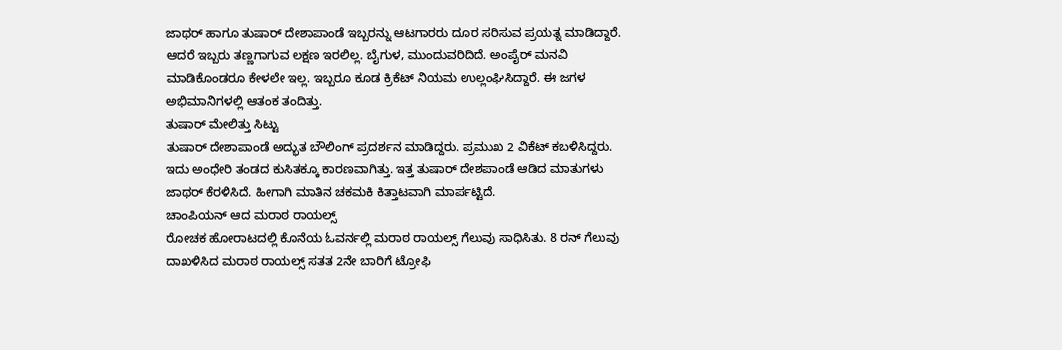ಜಾಥರ್ ಹಾಗೂ ತುಷಾರ್ ದೇಶಾಪಾಂಡೆ ಇಬ್ಬರನ್ನು ಆಟಗಾರರು ದೂರ ಸರಿಸುವ ಪ್ರಯತ್ನ ಮಾಡಿದ್ದಾರೆ. ಆದರೆ ಇಬ್ಬರು ತಣ್ಣಗಾಗುವ ಲಕ್ಷಣ ಇರಲಿಲ್ಲ. ಬೈಗುಳ, ಮುಂದುವರಿದಿದೆ. ಅಂಪೈರ್ ಮನವಿ ಮಾಡಿಕೊಂಡರೂ ಕೇಳಲೇ ಇಲ್ಲ. ಇಬ್ಬರೂ ಕೂಡ ಕ್ರಿಕೆಟ್ ನಿಯಮ ಉಲ್ಲಂಘಿಸಿದ್ದಾರೆ. ಈ ಜಗಳ ಅಭಿಮಾನಿಗಳಲ್ಲಿ ಆತಂಕ ತಂದಿತ್ತು.
ತುಷಾರ್ ಮೇಲಿತ್ತು ಸಿಟ್ಟು
ತುಷಾರ್ ದೇಶಾಪಾಂಡೆ ಅದ್ಭುತ ಬೌಲಿಂಗ್ ಪ್ರದರ್ಶನ ಮಾಡಿದ್ದರು. ಪ್ರಮುಖ 2 ವಿಕೆಟ್ ಕಬಳಿಸಿದ್ದರು. ಇದು ಅಂಧೇರಿ ತಂಡದ ಕುಸಿತಕ್ಕೂ ಕಾರಣವಾಗಿತ್ತು. ಇತ್ತ ತುಷಾರ್ ದೇಶಪಾಂಡೆ ಆಡಿದ ಮಾತುಗಳು ಜಾಥರ್ ಕೆರಳಿಸಿದೆ. ಹೀಗಾಗಿ ಮಾತಿನ ಚಕಮಕಿ ಕಿತ್ತಾಟವಾಗಿ ಮಾರ್ಪಟ್ಟಿದೆ.
ಚಾಂಪಿಯನ್ ಆದ ಮರಾಠ ರಾಯಲ್ಸ್
ರೋಚಕ ಹೋರಾಟದಲ್ಲಿ ಕೊನೆಯ ಓವರ್ನಲ್ಲಿ ಮರಾಠ ರಾಯಲ್ಸ್ ಗೆಲುವು ಸಾಧಿಸಿತು. 8 ರನ್ ಗೆಲುವು ದಾಖಳಿಸಿದ ಮರಾಠ ರಾಯಲ್ಸ್ ಸತತ 2ನೇ ಬಾರಿಗೆ ಟ್ರೋಫಿ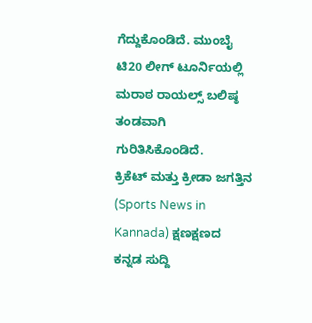ಗೆದ್ದುಕೊಂಡಿದೆ. ಮುಂಬೈ ಟಿ20 ಲೀಗ್ ಟೂರ್ನಿಯಲ್ಲಿ ಮರಾಠ ರಾಯಲ್ಸ್ ಬಲಿಷ್ಠ ತಂಡವಾಗಿ ಗುರಿತಿಸಿಕೊಂಡಿದೆ.
ಕ್ರಿಕೆಟ್ ಮತ್ತು ಕ್ರೀಡಾ ಜಗತ್ತಿನ (Sports News in Kannada) ಕ್ಷಣಕ್ಷಣದ ಕನ್ನಡ ಸುದ್ದಿ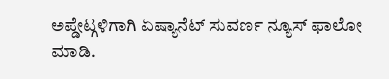ಅಪ್ಡೇಟ್ಗಳಿಗಾಗಿ ಏಷ್ಯಾನೆಟ್ ಸುವರ್ಣ ನ್ಯೂಸ್ ಫಾಲೋ ಮಾಡಿ.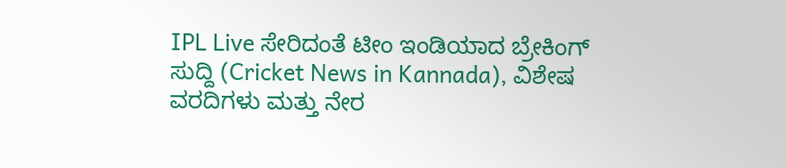IPL Live ಸೇರಿದಂತೆ ಟೀಂ ಇಂಡಿಯಾದ ಬ್ರೇಕಿಂಗ್ ಸುದ್ದಿ (Cricket News in Kannada), ವಿಶೇಷ ವರದಿಗಳು ಮತ್ತು ನೇರ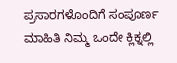ಪ್ರಸಾರಗಳೊಂದಿಗೆ ಸಂಪೂರ್ಣ ಮಾಹಿತಿ ನಿಮ್ಮ ಒಂದೇ ಕ್ಲಿಕ್ನಲ್ಲಿ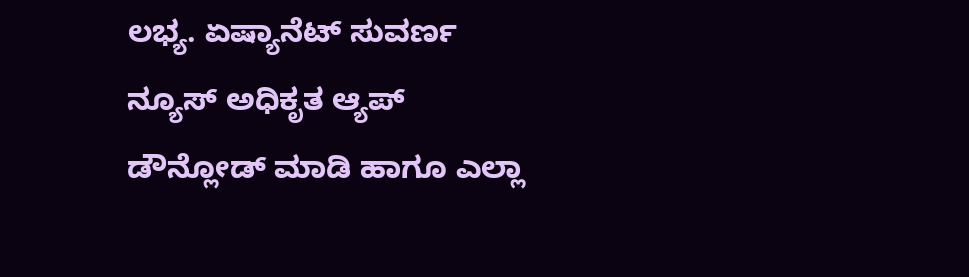ಲಭ್ಯ. ಏಷ್ಯಾನೆಟ್ ಸುವರ್ಣ ನ್ಯೂಸ್ ಅಧಿಕೃತ ಆ್ಯಪ್ ಡೌನ್ಲೋಡ್ ಮಾಡಿ ಹಾಗೂ ಎಲ್ಲಾ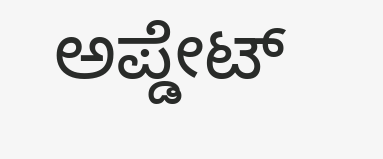ಅಪ್ಡೇಟ್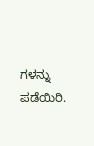ಗಳನ್ನು ಪಡೆಯಿರಿ.